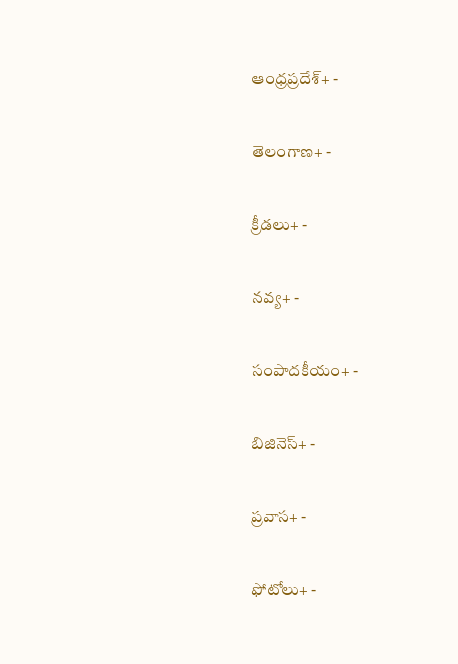ఆంధ్రప్రదేశ్+ -

తెలంగాణ+ -

క్రీడలు+ -

నవ్య+ -

సంపాదకీయం+ -

బిజినెస్+ -

ప్రవాస+ -

ఫోటోలు+ -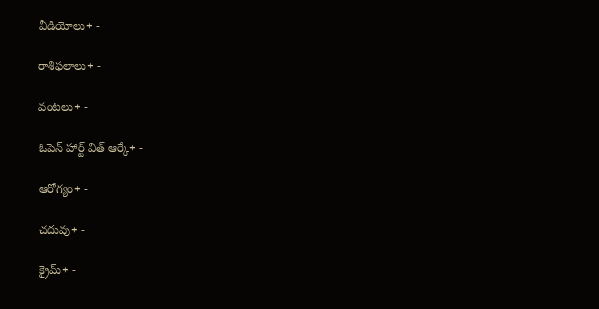వీడియోలు+ -

రాశిఫలాలు+ -

వంటలు+ -

ఓపెన్ హార్ట్ విత్ ఆర్కే+ -

ఆరోగ్యం+ -

చదువు+ -

క్రైమ్+ -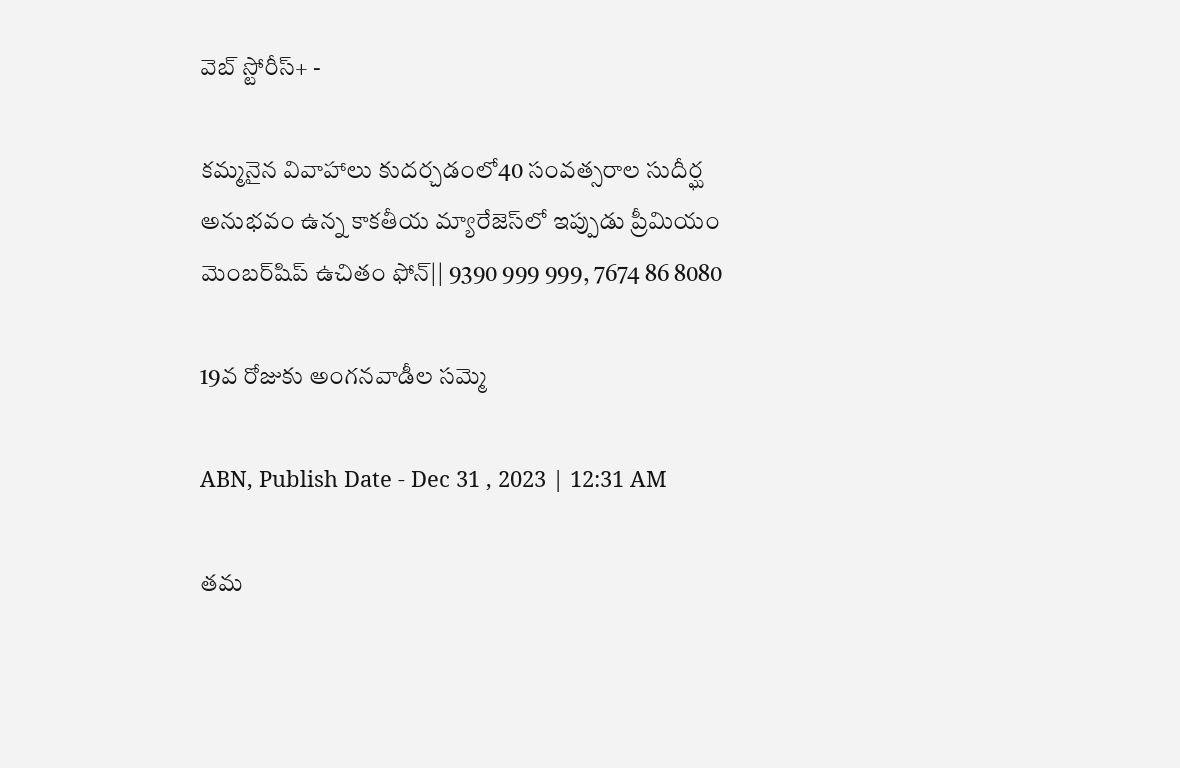వెబ్ స్టోరీస్+ -

కమ్మనైన వివాహాలు కుదర్చడంలో40 సంవత్సరాల సుదీర్ఘ అనుభవం ఉన్న కాకతీయ మ్యారేజెస్‌లో ఇప్పుడు ప్రీమియం మెంబర్‌షిప్‌ ఉచితం ఫోన్|| 9390 999 999, 7674 86 8080

19వ రోజుకు అంగనవాడీల సమ్మె

ABN, Publish Date - Dec 31 , 2023 | 12:31 AM

తమ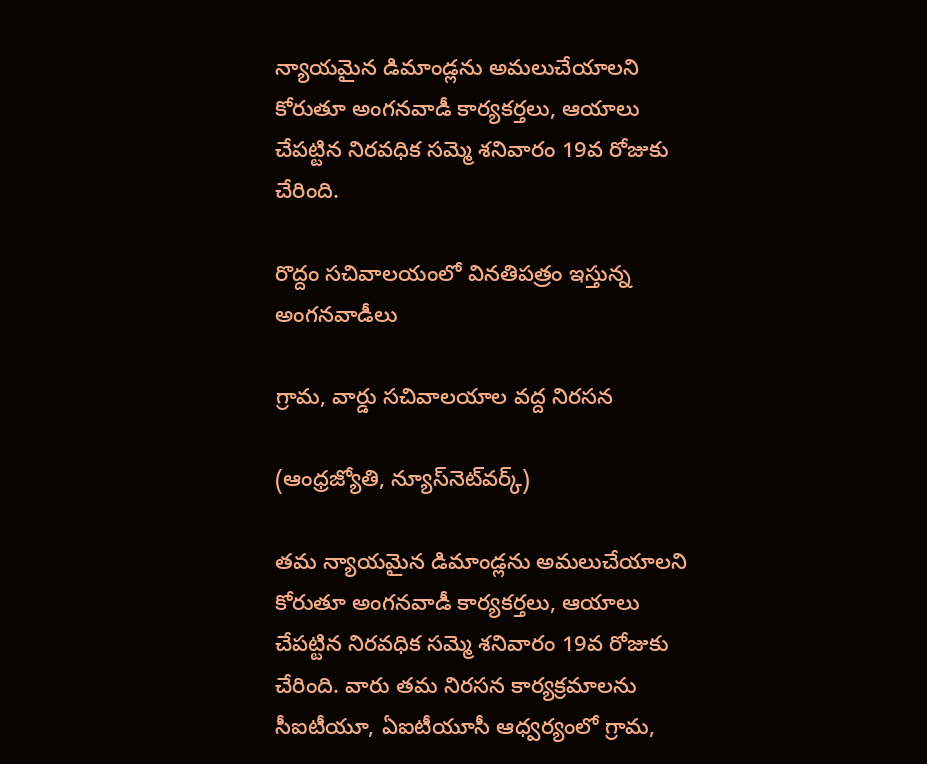న్యాయమైన డిమాండ్లను అమలుచేయాలని కోరుతూ అంగనవాడీ కార్యకర్తలు, ఆయాలు చేపట్టిన నిరవధిక సమ్మె శనివారం 19వ రోజుకు చేరింది.

రొద్దం సచివాలయంలో వినతిపత్రం ఇస్తున్న అంగనవాడీలు

గ్రామ, వార్డు సచివాలయాల వద్ద నిరసన

(ఆంధ్రజ్యోతి, న్యూస్‌నెట్‌వర్క్‌)

తమ న్యాయమైన డిమాండ్లను అమలుచేయాలని కోరుతూ అంగనవాడీ కార్యకర్తలు, ఆయాలు చేపట్టిన నిరవధిక సమ్మె శనివారం 19వ రోజుకు చేరింది. వారు తమ నిరసన కార్యక్రమాలను సీఐటీయూ, ఏఐటీయూసీ ఆధ్వర్యంలో గ్రామ,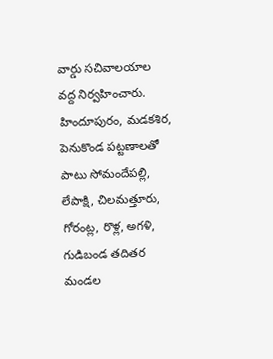వార్డు సచివాలయాల వద్ద నిర్వహించారు. హిందూపురం, మడకశిర, పెనుకొండ పట్టణాలతో పాటు సోమందేపల్లి, లేపాక్షి, చిలమత్తూరు, గోరంట్ల, రొళ్ల, అగళి, గుడిబండ తదితర మండల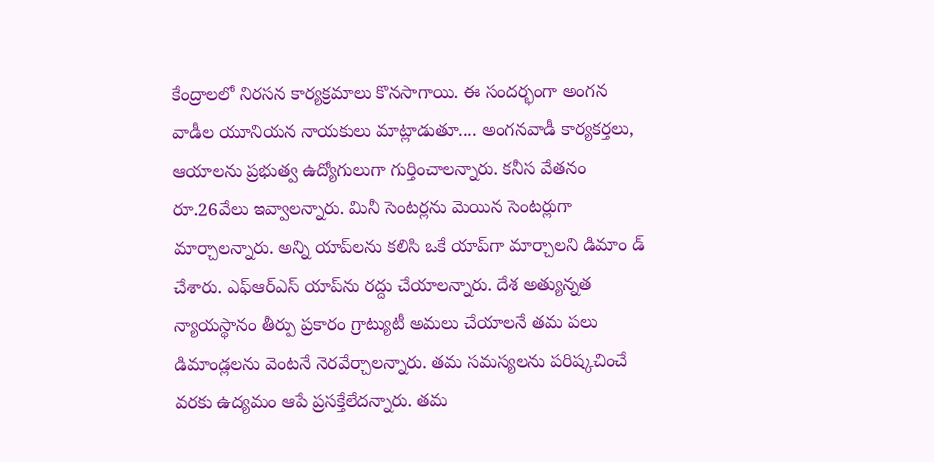కేంద్రాలలో నిరసన కార్యక్రమాలు కొనసాగాయి. ఈ సందర్భంగా అంగన వాడీల యూనియన నాయకులు మాట్లాడుతూ.... అంగనవాడీ కార్యకర్తలు, ఆయాలను ప్రభుత్వ ఉద్యోగులుగా గుర్తించాలన్నారు. కనీస వేతనం రూ.26వేలు ఇవ్వాలన్నారు. మినీ సెంటర్లను మెయిన సెంటర్లుగా మార్చాలన్నారు. అన్ని యాప్‌లను కలిసి ఒకే యాప్‌గా మార్చాలని డిమాం డ్‌ చేశారు. ఎఫ్‌ఆర్‌ఎస్‌ యాప్‌ను రద్దు చేయాలన్నారు. దేశ అత్యున్నత న్యాయస్థానం తీర్పు ప్రకారం గ్రాట్యుటీ అమలు చేయాలనే తమ పలు డిమాండ్లలను వెంటనే నెరవేర్చాలన్నారు. తమ సమస్యలను పరిష్కచించే వరకు ఉద్యమం ఆపే ప్రసక్తేలేదన్నారు. తమ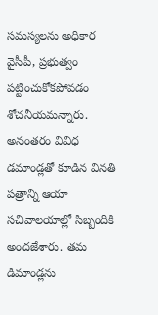సమస్యలను అధికార వైసీపీ, ప్రభుత్వం పట్టించుకోకపోవడం శోచనీయమన్నారు. అనంతరం వివిధ డమాండ్లతో కూడిన వినతి పత్రాన్ని ఆయా సచివాలయాల్లో సిబ్బందికి అందజేశారు. తమ డిమాండ్లను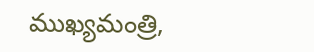ముఖ్యమంత్రి,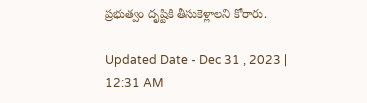ప్రభుత్వం దృష్టికి తీసుకెళ్లాలని కోరారు.

Updated Date - Dec 31 , 2023 | 12:31 AM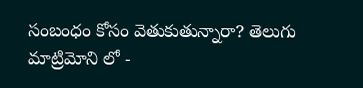సంబంధం కోసం వెతుకుతున్నారా? తెలుగు మాట్రిమోని లో -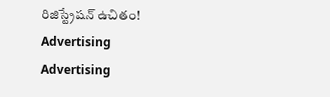రిజిస్ట్రేషన్ ఉచితం!
Advertising
Advertising